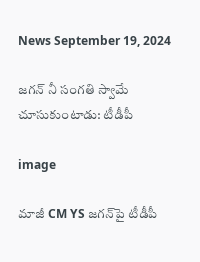News September 19, 2024

జగన్ నీ సంగతి స్వామే చూసుకుంటాడు: టీడీపీ

image

మాజీ CM YS జగన్‌‌పై టీడీపీ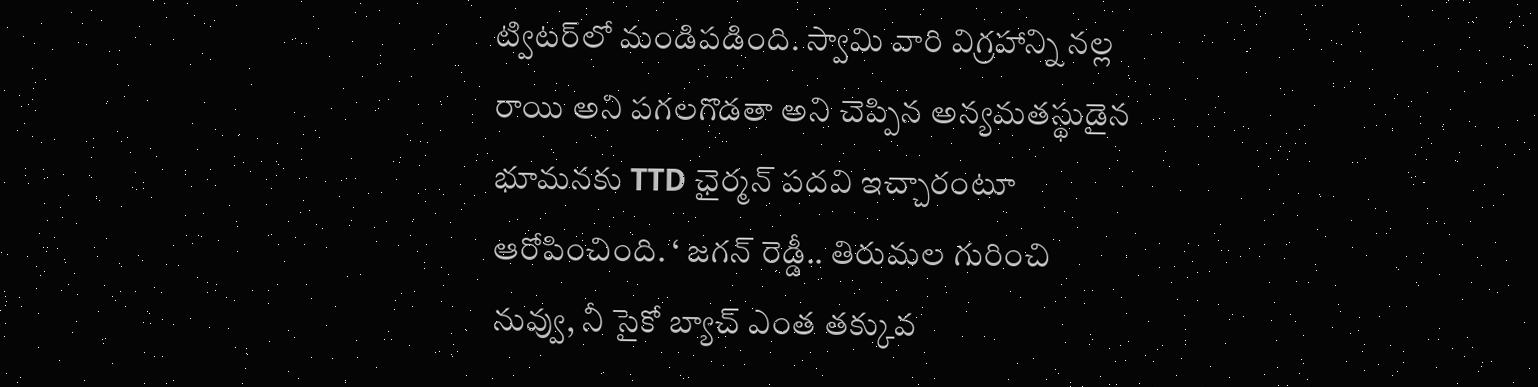ట్విటర్‌లో మండిపడింది. స్వామి వారి విగ్రహాన్ని నల్ల రాయి అని పగలగొడతా అని చెప్పిన అన్యమతస్థుడైన భూమనకు TTD ఛైర్మన్ పదవి ఇచ్చారంటూ ఆరోపించింది. ‘ జగన్ రెడ్డీ.. తిరుమల గురించి నువ్వు, నీ సైకో బ్యాచ్ ఎంత తక్కువ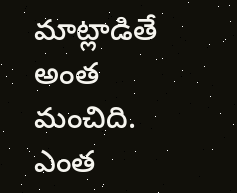మాట్లాడితే అంత మంచిది. ఎంత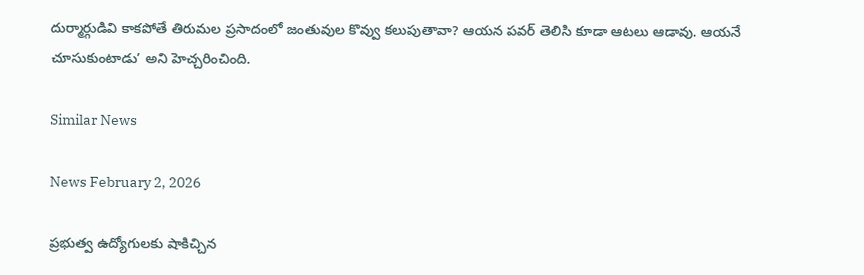దుర్మార్గుడివి కాకపోతే తిరుమల ప్రసాదంలో జంతువుల కొవ్వు కలుపుతావా? ఆయన పవర్ తెలిసి కూడా ఆటలు ఆడావు. ఆయనే చూసుకుంటాడు’ అని హెచ్చరించింది.

Similar News

News February 2, 2026

ప్రభుత్వ ఉద్యోగులకు షాకిచ్చిన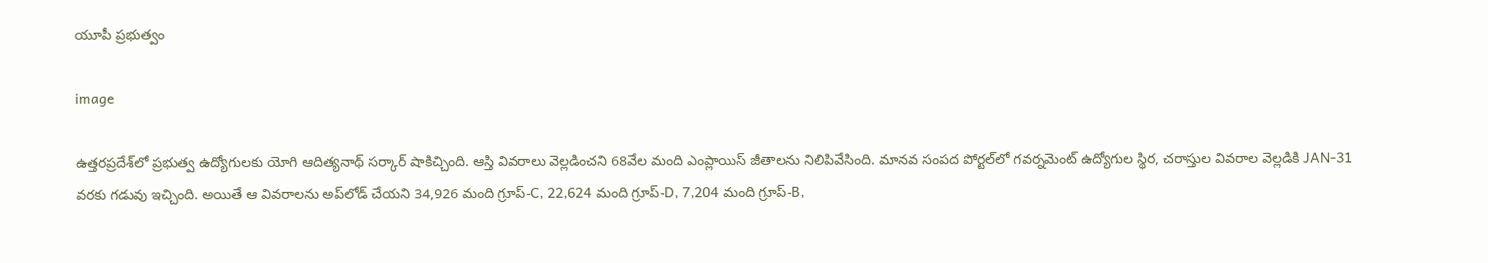యూపీ ప్రభుత్వం

image

ఉత్తరప్రదేశ్‌లో ప్రభుత్వ ఉద్యోగులకు యోగి ఆదిత్యనాథ్ సర్కార్ షాకిచ్చింది. ఆస్తి వివరాలు వెల్లడించని 68వేల మంది ఎంప్లాయిస్ జీతాలను నిలిపివేసింది. మానవ సంపద పోర్టల్‌లో గవర్నమెంట్ ఉద్యోగుల స్థిర, చరాస్తుల వివరాల వెల్లడికి JAN-31 వరకు గడువు ఇచ్చింది. అయితే ఆ వివరాలను అప్‌లోడ్ చేయని 34,926 మంది గ్రూప్-C, 22,624 మంది గ్రూప్-D, 7,204 మంది గ్రూప్-B,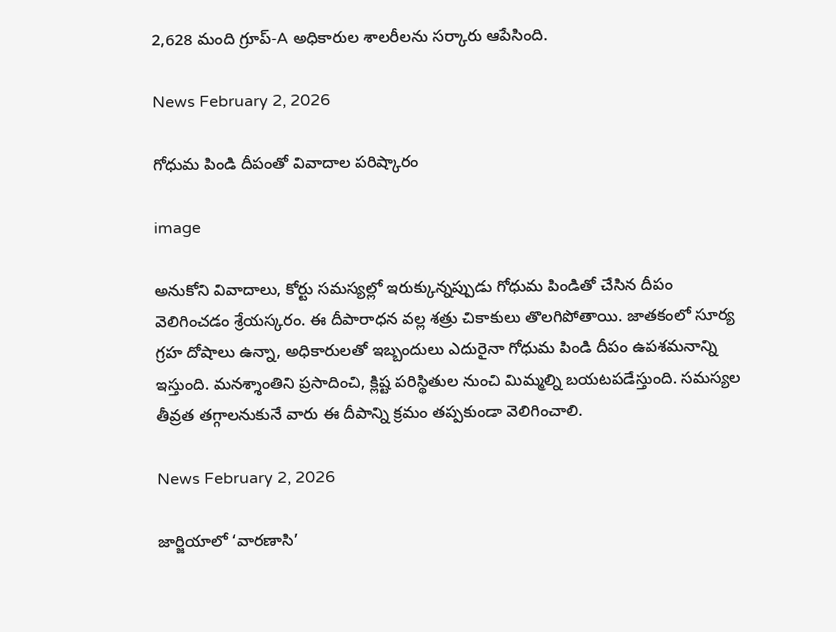2,628 మంది గ్రూప్-A అధికారుల శాలరీలను సర్కారు ఆపేసింది.

News February 2, 2026

గోధుమ పిండి దీపంతో వివాదాల పరిష్కారం

image

అనుకోని వివాదాలు, కోర్టు సమస్యల్లో ఇరుక్కున్నప్పుడు గోధుమ పిండితో చేసిన దీపం వెలిగించడం శ్రేయస్కరం. ఈ దీపారాధన వల్ల శత్రు చికాకులు తొలగిపోతాయి. జాతకంలో సూర్య గ్రహ దోషాలు ఉన్నా, అధికారులతో ఇబ్బందులు ఎదురైనా గోధుమ పిండి దీపం ఉపశమనాన్ని ఇస్తుంది. మనశ్శాంతిని ప్రసాదించి, క్లిష్ట పరిస్థితుల నుంచి మిమ్మల్ని బయటపడేస్తుంది. సమస్యల తీవ్రత తగ్గాలనుకునే వారు ఈ దీపాన్ని క్రమం తప్పకుండా వెలిగించాలి.

News February 2, 2026

జార్జియాలో ‘వారణాసి’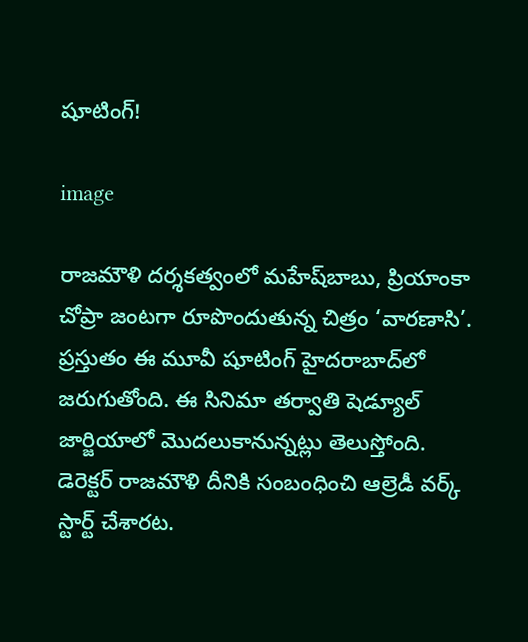షూటింగ్!

image

రాజమౌళి దర్శకత్వంలో మహేష్‌బాబు, ప్రియాంకా చోప్రా జంటగా రూపొందుతున్న చిత్రం ‘వారణాసి’. ప్రస్తుతం ఈ మూవీ షూటింగ్ హైదరాబాద్‌లో జరుగుతోంది. ఈ సినిమా తర్వాతి షెడ్యూల్ జార్జియాలో మొదలుకానున్నట్లు తెలుస్తోంది. డెరెక్టర్ రాజమౌళి దీనికి సంబంధించి ఆల్రెడీ వర్క్ స్టార్ట్ చేశారట.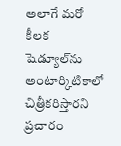అలాగే మరో కీలక షెడ్యూల్‌ను అంటార్కిటికాలో చిత్రీకరిస్తారని ప్రచారం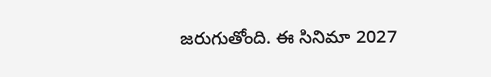జరుగుతోంది. ఈ సినిమా 2027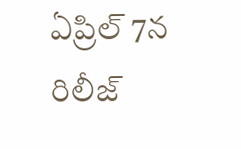ఏప్రిల్ 7న రిలీజ్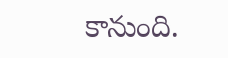కానుంది.